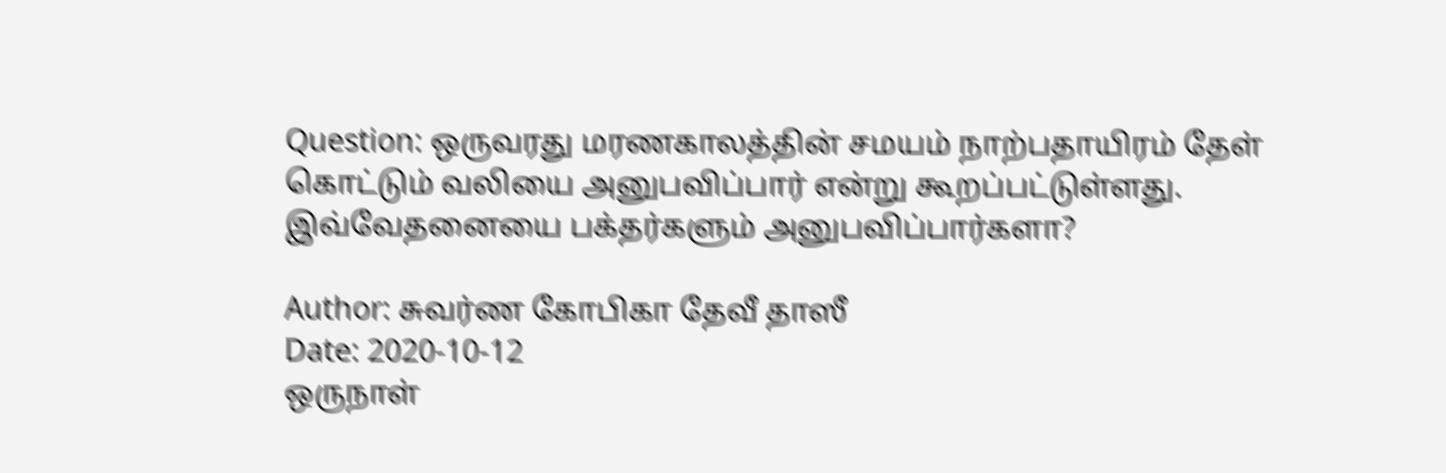Question: ஒருவரது மரணகாலத்தின் சமயம் நாற்பதாயிரம் தேள் கொட்டும் வலியை அனுபவிப்பார் என்று கூறப்பட்டுள்ளது. இவ்வேதனையை பக்தர்களும் அனுபவிப்பார்களா?

Author: சுவர்ண கோபிகா தேவீ தாஸீ
Date: 2020-10-12
ஒருநாள்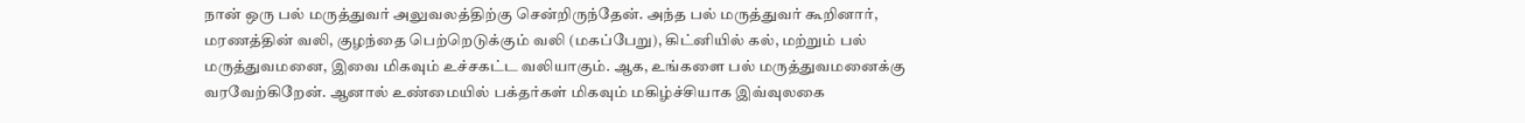நான் ஒரு பல் மருத்துவர் அலுவலத்திற்கு சென்றிருந்தேன். அந்த பல் மருத்துவர் கூறினார், மரணத்தின் வலி, குழந்தை பெற்றெடுக்கும் வலி (மகப்பேறு), கிட்னியில் கல், மற்றும் பல் மருத்துவமனை, இவை மிகவும் உச்சகட்ட வலியாகும். ஆக, உங்களை பல் மருத்துவமனைக்கு வரவேற்கிறேன். ஆனால் உண்மையில் பக்தர்கள் மிகவும் மகிழ்ச்சியாக இவ்வுலகை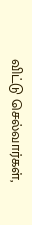விட்டு செல்வார்கள்,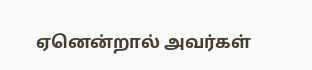ஏனென்றால் அவர்கள்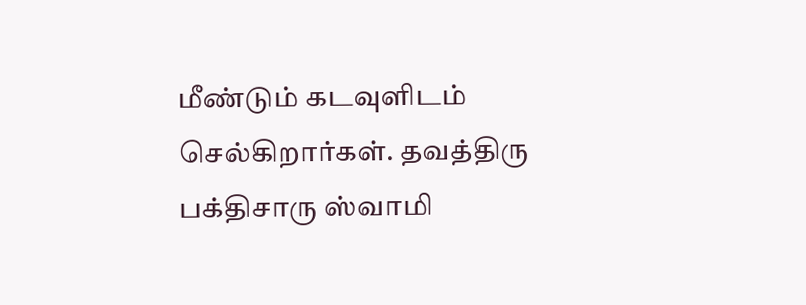மீண்டும் கடவுளிடம் செல்கிறார்கள். தவத்திரு பக்திசாரு ஸ்வாமி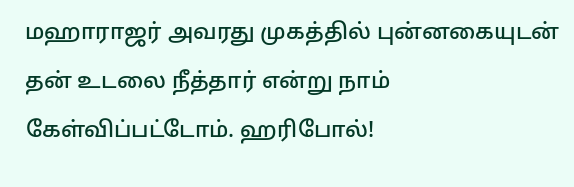மஹாராஜர் அவரது முகத்தில் புன்னகையுடன் தன் உடலை நீத்தார் என்று நாம் கேள்விப்பட்டோம். ஹரிபோல்!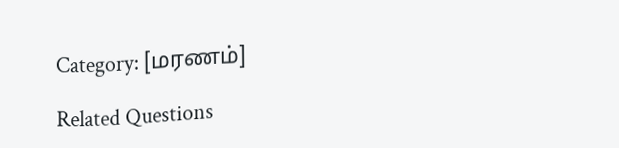Category: [மரணம்]

Related Questions